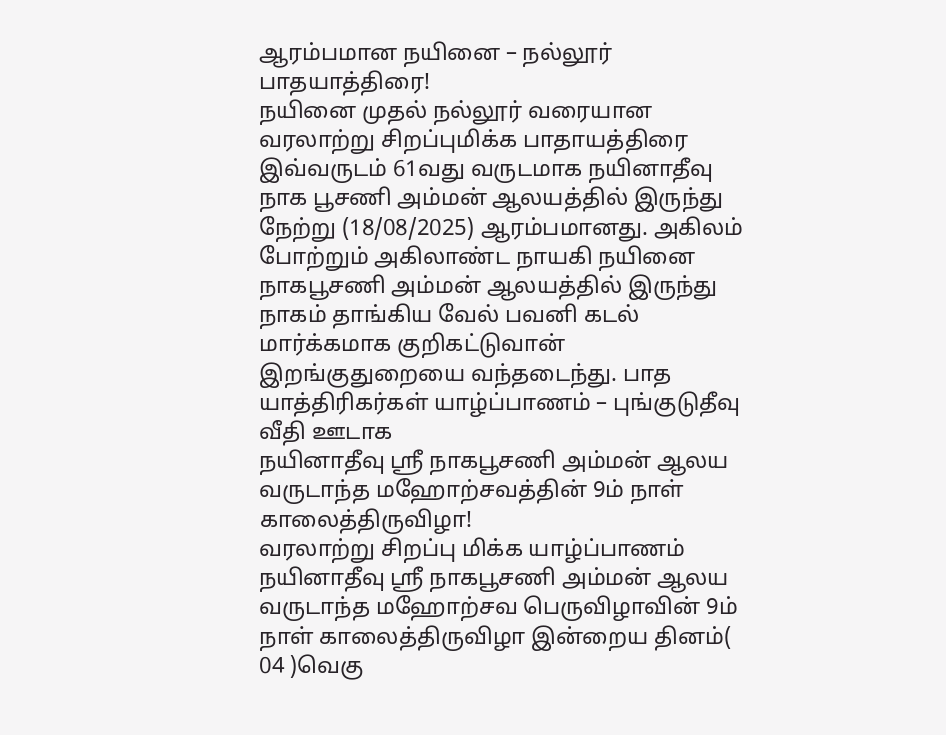ஆரம்பமான நயினை – நல்லூர் பாதயாத்திரை!
நயினை முதல் நல்லூர் வரையான வரலாற்று சிறப்புமிக்க பாதாயத்திரை இவ்வருடம் 61வது வருடமாக நயினாதீவு நாக பூசணி அம்மன் ஆலயத்தில் இருந்து நேற்று (18/08/2025) ஆரம்பமானது. அகிலம் போற்றும் அகிலாண்ட நாயகி நயினை நாகபூசணி அம்மன் ஆலயத்தில் இருந்து நாகம் தாங்கிய வேல் பவனி கடல் மார்க்கமாக குறிகட்டுவான் இறங்குதுறையை வந்தடைந்து. பாத யாத்திரிகர்கள் யாழ்ப்பாணம் – புங்குடுதீவு வீதி ஊடாக
நயினாதீவு ஸ்ரீ நாகபூசணி அம்மன் ஆலய வருடாந்த மஹோற்சவத்தின் 9ம் நாள் காலைத்திருவிழா!
வரலாற்று சிறப்பு மிக்க யாழ்ப்பாணம் நயினாதீவு ஸ்ரீ நாகபூசணி அம்மன் ஆலய வருடாந்த மஹோற்சவ பெருவிழாவின் 9ம் நாள் காலைத்திருவிழா இன்றைய தினம்( 04 )வெகு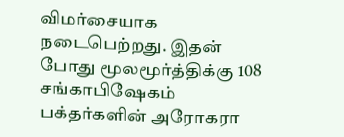விமர்சையாக நடைபெற்றது. இதன் போது மூலமூர்த்திக்கு 108 சங்காபிஷேகம் பக்தர்களின் அரோகரா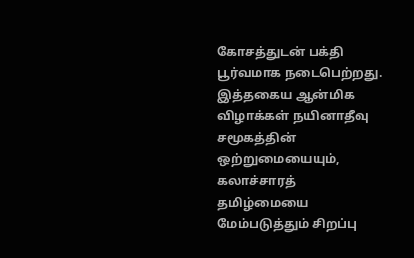கோசத்துடன் பக்தி பூர்வமாக நடைபெற்றது. இத்தகைய ஆன்மிக விழாக்கள் நயினாதீவு சமூகத்தின் ஒற்றுமையையும், கலாச்சாரத் தமிழ்மையை மேம்படுத்தும் சிறப்பு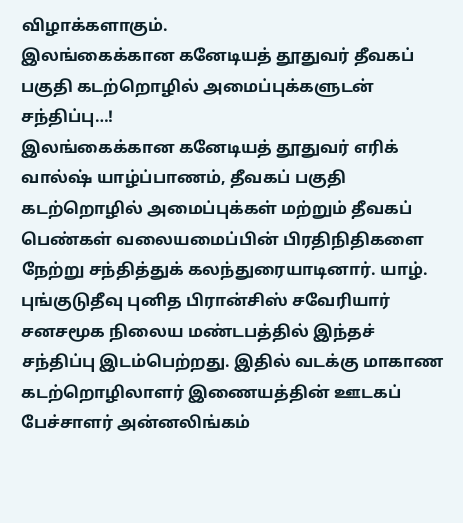விழாக்களாகும்.
இலங்கைக்கான கனேடியத் தூதுவர் தீவகப் பகுதி கடற்றொழில் அமைப்புக்களுடன் சந்திப்பு…!
இலங்கைக்கான கனேடியத் தூதுவர் எரிக் வால்ஷ் யாழ்ப்பாணம், தீவகப் பகுதி கடற்றொழில் அமைப்புக்கள் மற்றும் தீவகப் பெண்கள் வலையமைப்பின் பிரதிநிதிகளை நேற்று சந்தித்துக் கலந்துரையாடினார். யாழ். புங்குடுதீவு புனித பிரான்சிஸ் சவேரியார் சனசமூக நிலைய மண்டபத்தில் இந்தச் சந்திப்பு இடம்பெற்றது. இதில் வடக்கு மாகாண கடற்றொழிலாளர் இணையத்தின் ஊடகப் பேச்சாளர் அன்னலிங்கம்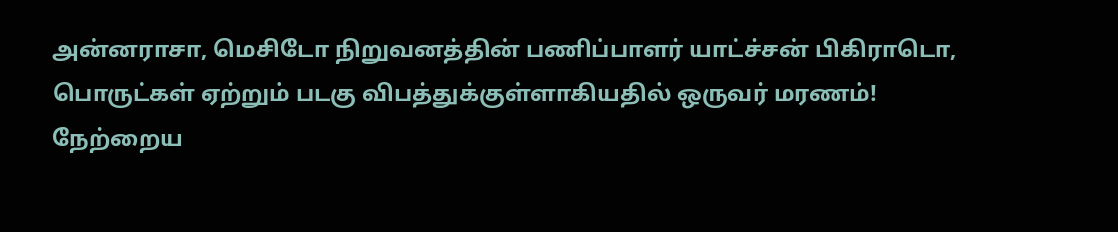அன்னராசா, மெசிடோ நிறுவனத்தின் பணிப்பாளர் யாட்ச்சன் பிகிராடொ,
பொருட்கள் ஏற்றும் படகு விபத்துக்குள்ளாகியதில் ஒருவர் மரணம்!
நேற்றைய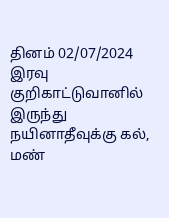தினம் 02/07/2024 இரவு குறிகாட்டுவானில் இருந்து நயினாதீவுக்கு கல், மண்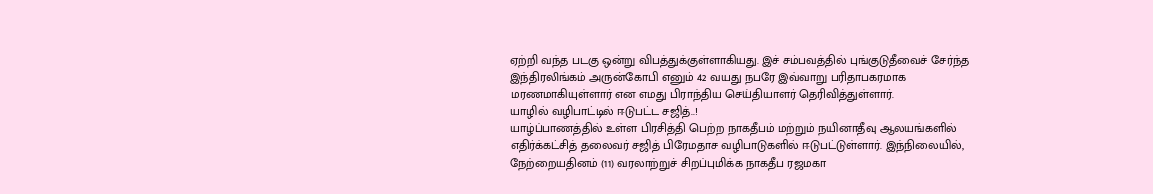ஏற்றி வந்த படகு ஒன்று விபத்துக்குள்ளாகியது. இச் சம்பவத்தில் புங்குடுதீவைச் சேர்ந்த இந்திரலிங்கம் அருன்கோபி எனும் 42 வயது நபரே இவ்வாறு பரிதாபகரமாக மரணமாகியுள்ளார் என எமது பிராந்திய செய்தியாளர் தெரிவித்துள்ளார்.
யாழில் வழிபாட்டில் ஈடுபட்ட சஜித்..!
யாழ்ப்பாணத்தில் உள்ள பிரசித்தி பெற்ற நாகதீபம் மற்றும் நயினாதீவு ஆலயங்களில் எதிர்க்கட்சித் தலைவர் சஜித் பிரேமதாச வழிபாடுகளில் ஈடுபட்டுள்ளார். இந்நிலையில், நேற்றையதினம் (11) வரலாற்றுச் சிறப்புமிக்க நாகதீப ரஜமகா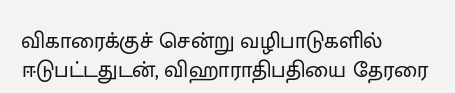விகாரைக்குச் சென்று வழிபாடுகளில் ஈடுபட்டதுடன், விஹாராதிபதியை தேரரை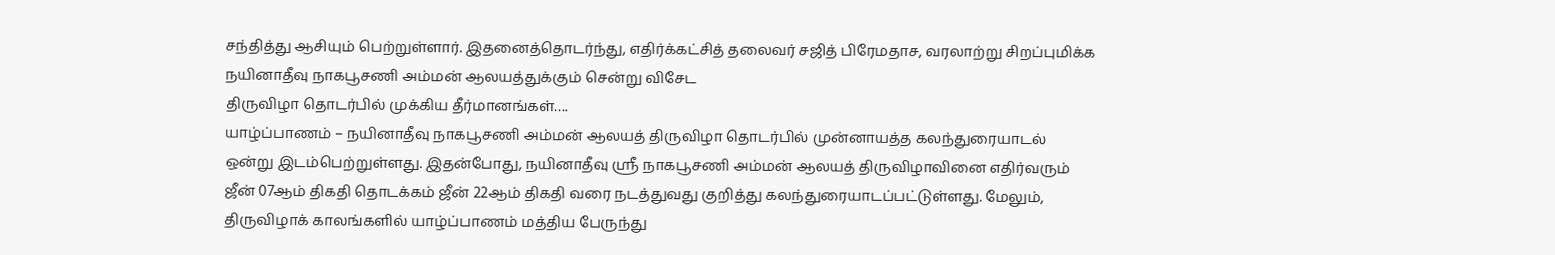சந்தித்து ஆசியும் பெற்றுள்ளார். இதனைத்தொடர்ந்து, எதிர்க்கட்சித் தலைவர் சஜித் பிரேமதாச, வரலாற்று சிறப்புமிக்க நயினாதீவு நாகபூசணி அம்மன் ஆலயத்துக்கும் சென்று விசேட
திருவிழா தொடர்பில் முக்கிய தீர்மானங்கள்….
யாழ்ப்பாணம் – நயினாதீவு நாகபூசணி அம்மன் ஆலயத் திருவிழா தொடர்பில் முன்னாயத்த கலந்துரையாடல் ஒன்று இடம்பெற்றுள்ளது. இதன்போது, நயினாதீவு ஸ்ரீ நாகபூசணி அம்மன் ஆலயத் திருவிழாவினை எதிர்வரும் ஜீன் 07ஆம் திகதி தொடக்கம் ஜீன் 22ஆம் திகதி வரை நடத்துவது குறித்து கலந்துரையாடப்பட்டுள்ளது. மேலும், திருவிழாக் காலங்களில் யாழ்ப்பாணம் மத்திய பேருந்து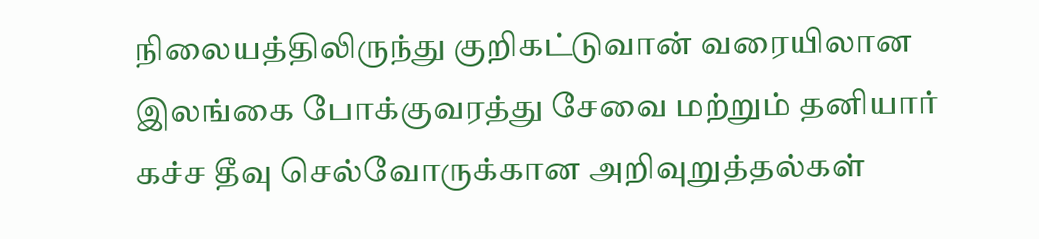நிலையத்திலிருந்து குறிகட்டுவான் வரையிலான இலங்கை போக்குவரத்து சேவை மற்றும் தனியார்
கச்ச தீவு செல்வோருக்கான அறிவுறுத்தல்கள்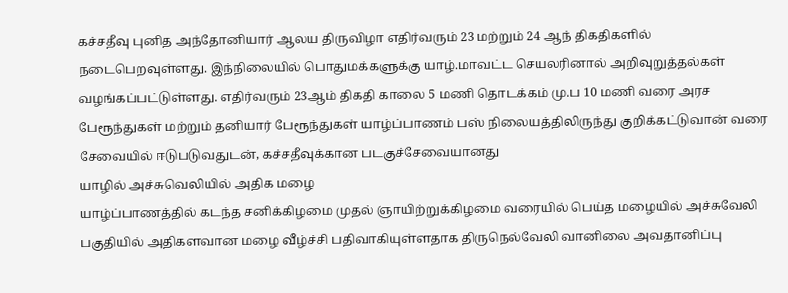கச்சதீவு புனித அந்தோனியார் ஆலய திருவிழா எதிர்வரும் 23 மற்றும் 24 ஆந் திகதிகளில் நடைபெறவுள்ளது. இந்நிலையில் பொதுமக்களுக்கு யாழ்.மாவட்ட செயலரினால் அறிவுறுத்தல்கள் வழங்கப்பட்டுள்ளது. எதிர்வரும் 23ஆம் திகதி காலை 5 மணி தொடக்கம் மு.ப 10 மணி வரை அரச பேரூந்துகள் மற்றும் தனியார் பேரூந்துகள் யாழ்ப்பாணம் பஸ் நிலையத்திலிருந்து குறிக்கட்டுவான் வரை சேவையில் ஈடுபடுவதுடன், கச்சதீவுக்கான படகுச்சேவையானது
யாழில் அச்சுவெலியில் அதிக மழை
யாழ்ப்பாணத்தில் கடந்த சனிக்கிழமை முதல் ஞாயிற்றுக்கிழமை வரையில் பெய்த மழையில் அச்சுவேலி பகுதியில் அதிகளவான மழை வீழ்ச்சி பதிவாகியுள்ளதாக திருநெல்வேலி வானிலை அவதானிப்பு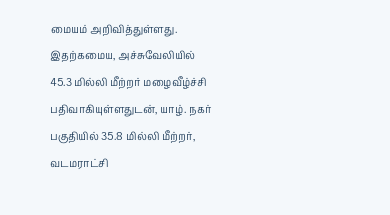மையம் அறிவித்துள்ளது. இதற்கமைய, அச்சுவேலியில் 45.3 மில்லி மீற்றர் மழைவீழ்ச்சி பதிவாகியுள்ளதுடன், யாழ். நகர் பகுதியில் 35.8 மில்லி மீற்றர், வடமராட்சி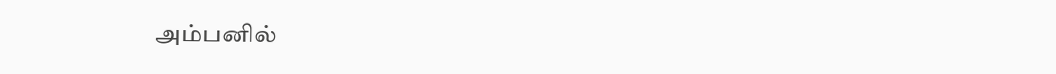அம்பனில்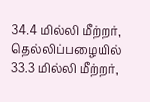34.4 மில்லி மீற்றர், தெல்லிப்பழையில் 33.3 மில்லி மீற்றர்,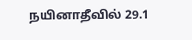நயினாதீவில் 29.1